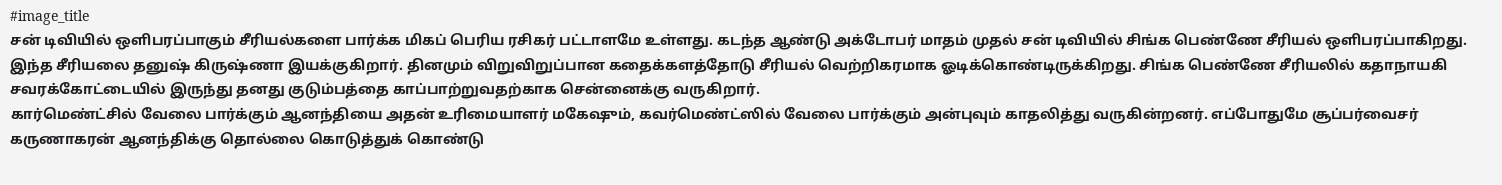#image_title
சன் டிவியில் ஒளிபரப்பாகும் சீரியல்களை பார்க்க மிகப் பெரிய ரசிகர் பட்டாளமே உள்ளது. கடந்த ஆண்டு அக்டோபர் மாதம் முதல் சன் டிவியில் சிங்க பெண்ணே சீரியல் ஒளிபரப்பாகிறது. இந்த சீரியலை தனுஷ் கிருஷ்ணா இயக்குகிறார். தினமும் விறுவிறுப்பான கதைக்களத்தோடு சீரியல் வெற்றிகரமாக ஓடிக்கொண்டிருக்கிறது. சிங்க பெண்ணே சீரியலில் கதாநாயகி சவரக்கோட்டையில் இருந்து தனது குடும்பத்தை காப்பாற்றுவதற்காக சென்னைக்கு வருகிறார்.
கார்மெண்ட்சில் வேலை பார்க்கும் ஆனந்தியை அதன் உரிமையாளர் மகேஷும், கவர்மெண்ட்ஸில் வேலை பார்க்கும் அன்புவும் காதலித்து வருகின்றனர். எப்போதுமே சூப்பர்வைசர் கருணாகரன் ஆனந்திக்கு தொல்லை கொடுத்துக் கொண்டு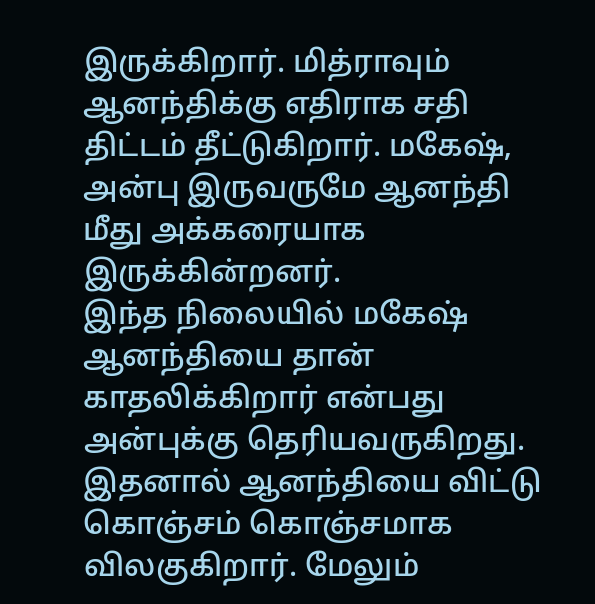இருக்கிறார். மித்ராவும் ஆனந்திக்கு எதிராக சதி திட்டம் தீட்டுகிறார். மகேஷ், அன்பு இருவருமே ஆனந்தி மீது அக்கரையாக இருக்கின்றனர்.
இந்த நிலையில் மகேஷ் ஆனந்தியை தான் காதலிக்கிறார் என்பது அன்புக்கு தெரியவருகிறது. இதனால் ஆனந்தியை விட்டு கொஞ்சம் கொஞ்சமாக விலகுகிறார். மேலும்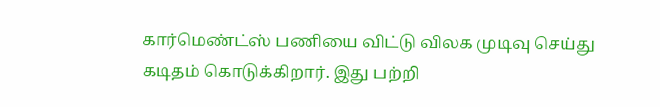கார்மெண்ட்ஸ் பணியை விட்டு விலக முடிவு செய்து கடிதம் கொடுக்கிறார். இது பற்றி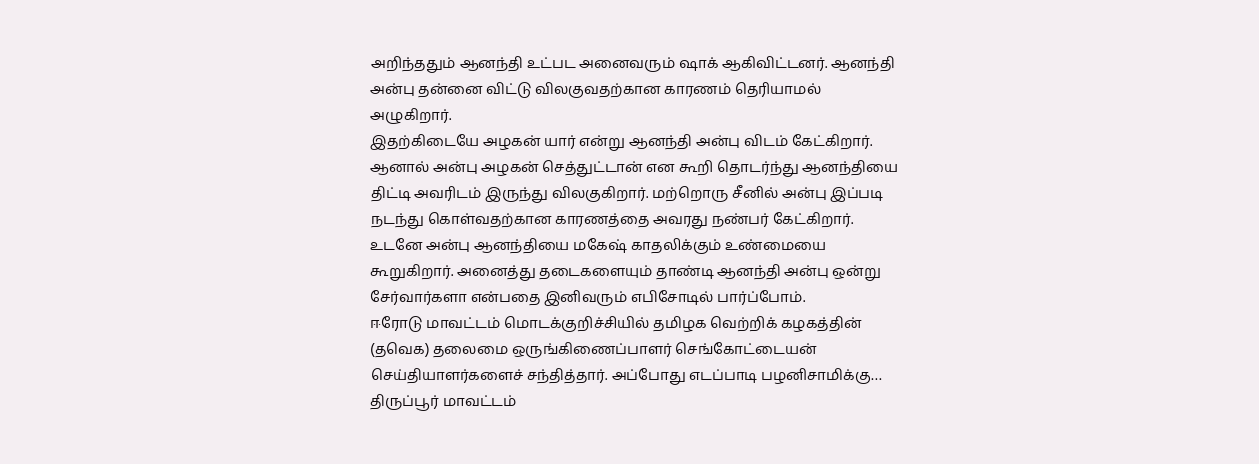அறிந்ததும் ஆனந்தி உட்பட அனைவரும் ஷாக் ஆகிவிட்டனர். ஆனந்தி அன்பு தன்னை விட்டு விலகுவதற்கான காரணம் தெரியாமல் அழுகிறார்.
இதற்கிடையே அழகன் யார் என்று ஆனந்தி அன்பு விடம் கேட்கிறார். ஆனால் அன்பு அழகன் செத்துட்டான் என கூறி தொடர்ந்து ஆனந்தியை திட்டி அவரிடம் இருந்து விலகுகிறார். மற்றொரு சீனில் அன்பு இப்படி நடந்து கொள்வதற்கான காரணத்தை அவரது நண்பர் கேட்கிறார். உடனே அன்பு ஆனந்தியை மகேஷ் காதலிக்கும் உண்மையை கூறுகிறார். அனைத்து தடைகளையும் தாண்டி ஆனந்தி அன்பு ஒன்று சேர்வார்களா என்பதை இனிவரும் எபிசோடில் பார்ப்போம்.
ஈரோடு மாவட்டம் மொடக்குறிச்சியில் தமிழக வெற்றிக் கழகத்தின் (தவெக) தலைமை ஒருங்கிணைப்பாளர் செங்கோட்டையன் செய்தியாளர்களைச் சந்தித்தார். அப்போது எடப்பாடி பழனிசாமிக்கு…
திருப்பூர் மாவட்டம்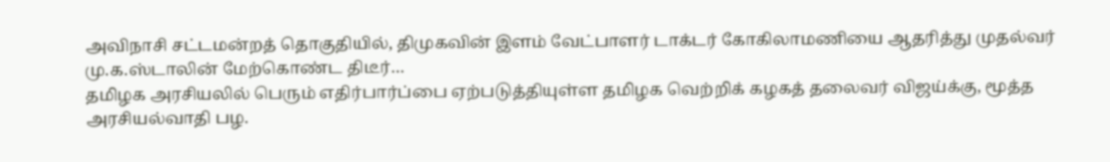அவிநாசி சட்டமன்றத் தொகுதியில், திமுகவின் இளம் வேட்பாளர் டாக்டர் கோகிலாமணியை ஆதரித்து முதல்வர் மு.க.ஸ்டாலின் மேற்கொண்ட திடீர்…
தமிழக அரசியலில் பெரும் எதிர்பார்ப்பை ஏற்படுத்தியுள்ள தமிழக வெற்றிக் கழகத் தலைவர் விஜய்க்கு, மூத்த அரசியல்வாதி பழ.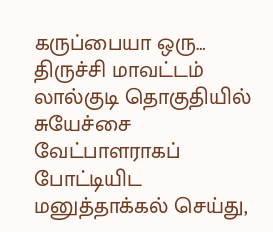கருப்பையா ஒரு…
திருச்சி மாவட்டம் லால்குடி தொகுதியில் சுயேச்சை வேட்பாளராகப் போட்டியிட மனுத்தாக்கல் செய்து,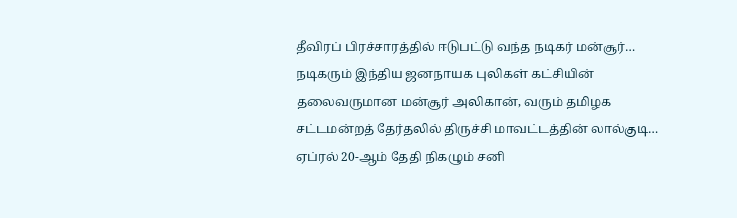தீவிரப் பிரச்சாரத்தில் ஈடுபட்டு வந்த நடிகர் மன்சூர்…
நடிகரும் இந்திய ஜனநாயக புலிகள் கட்சியின் தலைவருமான மன்சூர் அலிகான், வரும் தமிழக சட்டமன்றத் தேர்தலில் திருச்சி மாவட்டத்தின் லால்குடி…
ஏப்ரல் 20-ஆம் தேதி நிகழும் சனி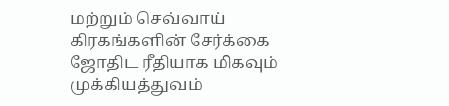மற்றும் செவ்வாய் கிரகங்களின் சேர்க்கை ஜோதிட ரீதியாக மிகவும் முக்கியத்துவம்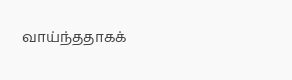வாய்ந்ததாகக்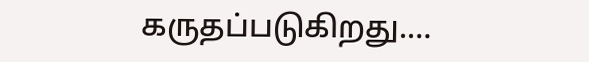கருதப்படுகிறது.…